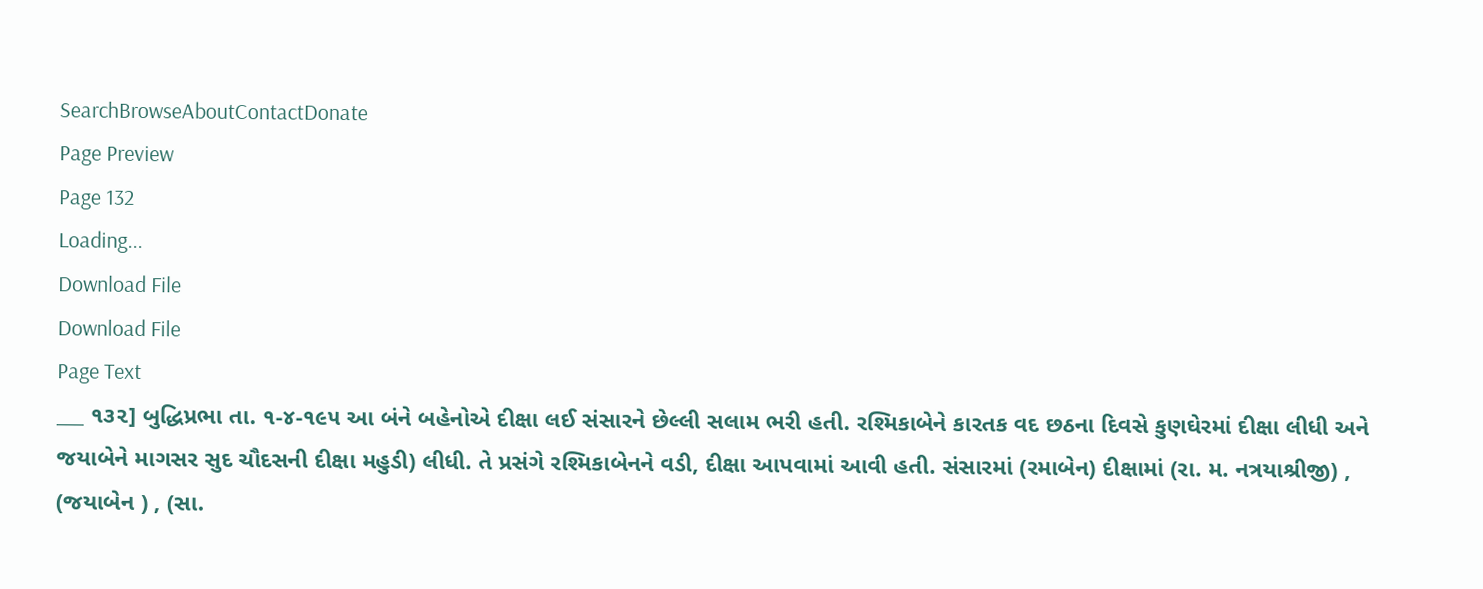SearchBrowseAboutContactDonate
Page Preview
Page 132
Loading...
Download File
Download File
Page Text
___ ૧૩૨] બુદ્ધિપ્રભા તા. ૧-૪-૧૯૫ આ બંને બહેનોએ દીક્ષા લઈ સંસારને છેલ્લી સલામ ભરી હતી. રશ્મિકાબેને કારતક વદ છઠના દિવસે કુણઘેરમાં દીક્ષા લીધી અને જયાબેને માગસર સુદ ચૌદસની દીક્ષા મહુડી) લીધી. તે પ્રસંગે રશ્મિકાબેનને વડી, દીક્ષા આપવામાં આવી હતી. સંસારમાં (રમાબેન) દીક્ષામાં (રા. મ. નત્રયાશ્રીજી) , (જયાબેન ) , (સા.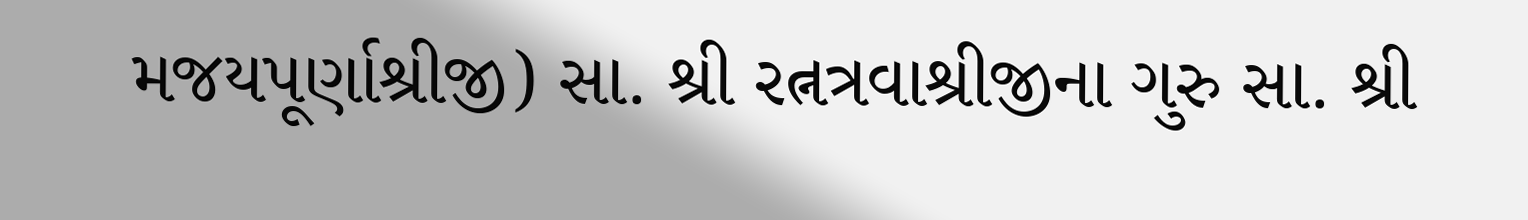મજયપૂર્ણાશ્રીજી) સા. શ્રી રત્નત્રવાશ્રીજીના ગુરુ સા. શ્રી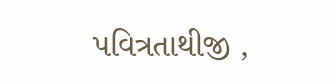પવિત્રતાથીજી ,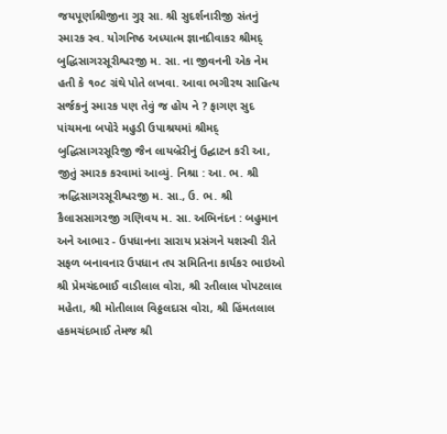જયપૂર્ણાશ્રીજીના ગુરૂ સા. શ્રી સુદર્શનારીજી સંતનું સ્મારક સ્વ. યોગનિષ્ઠ અધ્યાત્મ જ્ઞાનદીવાકર શ્રીમદ્ બુદ્ધિસાગરસૂરીશ્વરજી મ. સા. ના જીવનની એક નેમ હતી કે ૧૦૮ ગ્રંથે પોતે લખવા. આવા ભગીરથ સાહિત્ય સર્જકનું સ્મારક પણ તેવું જ હોય ને ? ફાગણ સુદ પાંચમના બપોરે મહુડી ઉપાશ્રયમાં શ્રીમદ્ બુદ્ધિસાગરસૂરિજી જૈન લાયબ્રેરીનું ઉદ્ઘાટન કરી આ, જીતું સ્મારક કરવામાં આવ્યું. નિશ્રા : આ. ભ. શ્રી ઋદ્ધિસાગરસૂરીશ્વરજી મ. સા., ઉ. ભ. શ્રી કૈલાસસાગરજી ગણિવય મ. સા. અભિનંદન : બહુમાન અને આભાર - ઉપધાનના સારાય પ્રસંગને યશસ્વી રીતે સફળ બનાવનાર ઉપધાન તપ સમિતિના કાર્યકર ભાઇઓ શ્રી પ્રેમચંદભાઈ વાડીલાલ વોરા, શ્રી રતીલાલ પોપટલાલ મહેતા, શ્રી મોતીલાલ વિઠ્ઠલદાસ વોરા, શ્રી હિંમતલાલ હકમચંદભાઈ તેમજ શ્રી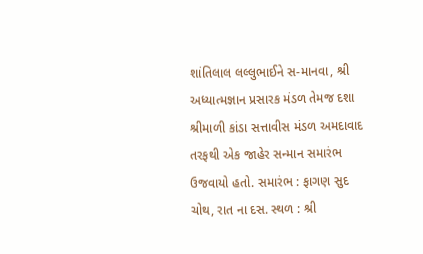શાંતિલાલ લલ્લુભાઈને સ-માનવા, શ્રી અધ્યાત્મજ્ઞાન પ્રસારક મંડળ તેમજ દશા શ્રીમાળી કાંડા સત્તાવીસ મંડળ અમદાવાદ તરફથી એક જાહેર સન્માન સમારંભ ઉજવાયો હતો. સમારંભ : ફાગણ સુદ ચોથ, રાત ના દસ. સ્થળ : શ્રી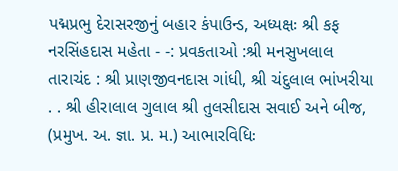પદ્મપ્રભુ દેરાસરજીનું બહાર કંપાઉન્ડ, અધ્યક્ષઃ શ્રી કફ નરસિંહદાસ મહેતા - -: પ્રવકતાઓ :શ્રી મનસુખલાલ તારાચંદ : શ્રી પ્રાણજીવનદાસ ગાંધી, શ્રી ચંદુલાલ ભાંખરીયા . . શ્રી હીરાલાલ ગુલાલ શ્રી તુલસીદાસ સવાઈ અને બીજ, (પ્રમુખ. અ. જ્ઞા. પ્ર. મ.) આભારવિધિઃ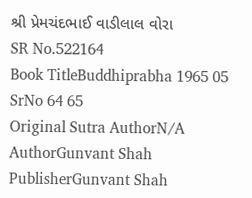શ્રી પ્રેમચંદભાઈ વાડીલાલ વોરા
SR No.522164
Book TitleBuddhiprabha 1965 05 SrNo 64 65
Original Sutra AuthorN/A
AuthorGunvant Shah
PublisherGunvant Shah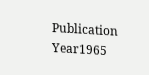Publication Year1965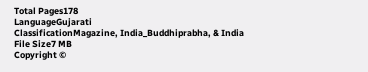Total Pages178
LanguageGujarati
ClassificationMagazine, India_Buddhiprabha, & India
File Size7 MB
Copyright ©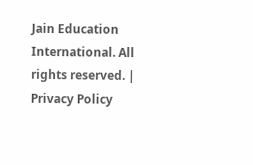Jain Education International. All rights reserved. | Privacy Policy